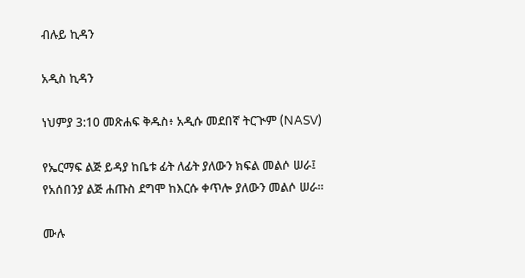ብሉይ ኪዳን

አዲስ ኪዳን

ነህምያ 3:10 መጽሐፍ ቅዱስ፥ አዲሱ መደበኛ ትርጒም (NASV)

የኤርማፍ ልጅ ይዳያ ከቤቱ ፊት ለፊት ያለውን ክፍል መልሶ ሠራ፤ የአሰበንያ ልጅ ሐጡስ ደግሞ ከእርሱ ቀጥሎ ያለውን መልሶ ሠራ።

ሙሉ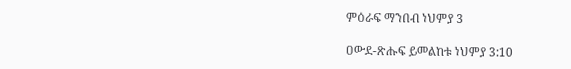ምዕራፍ ማንበብ ነህምያ 3

ዐውደ-ጽሑፍ ይመልከቱ ነህምያ 3:10